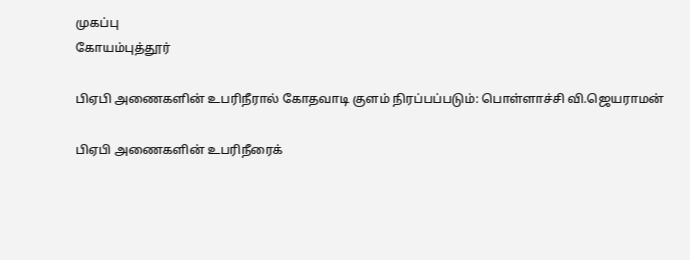முகப்பு
கோயம்புத்தூர்

பிஏபி அணைகளின் உபரிநீரால் கோதவாடி குளம் நிரப்பப்படும்: பொள்ளாச்சி வி.ஜெயராமன்

பிஏபி அணைகளின் உபரிநீரைக்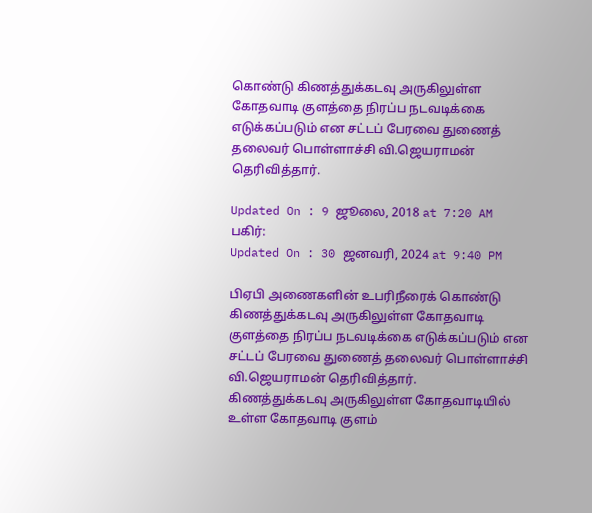கொண்டு கிணத்துக்கடவு அருகிலுள்ள கோதவாடி குளத்தை நிரப்ப நடவடிக்கை எடுக்கப்படும் என சட்டப் பேரவை துணைத் தலைவர் பொள்ளாச்சி வி.ஜெயராமன் தெரிவித்தார்.

Updated On : 9 ஜூலை, 2018 at 7:20 AM
பகிர்:
Updated On : 30 ஜனவரி, 2024 at 9:40 PM

பிஏபி அணைகளின் உபரிநீரைக் கொண்டு கிணத்துக்கடவு அருகிலுள்ள கோதவாடி குளத்தை நிரப்ப நடவடிக்கை எடுக்கப்படும் என சட்டப் பேரவை துணைத் தலைவர் பொள்ளாச்சி வி.ஜெயராமன் தெரிவித்தார்.
கிணத்துக்கடவு அருகிலுள்ள கோதவாடியில் உள்ள கோதவாடி குளம்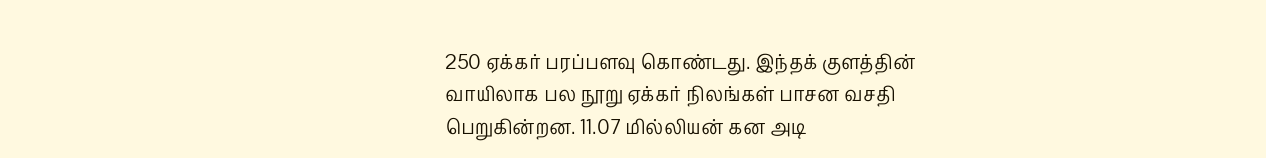250 ஏக்கர் பரப்பளவு கொண்டது. இந்தக் குளத்தின் வாயிலாக பல நூறு ஏக்கர் நிலங்கள் பாசன வசதி பெறுகின்றன. 11.07 மில்லியன் கன அடி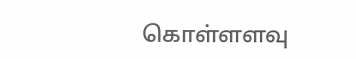கொள்ளளவு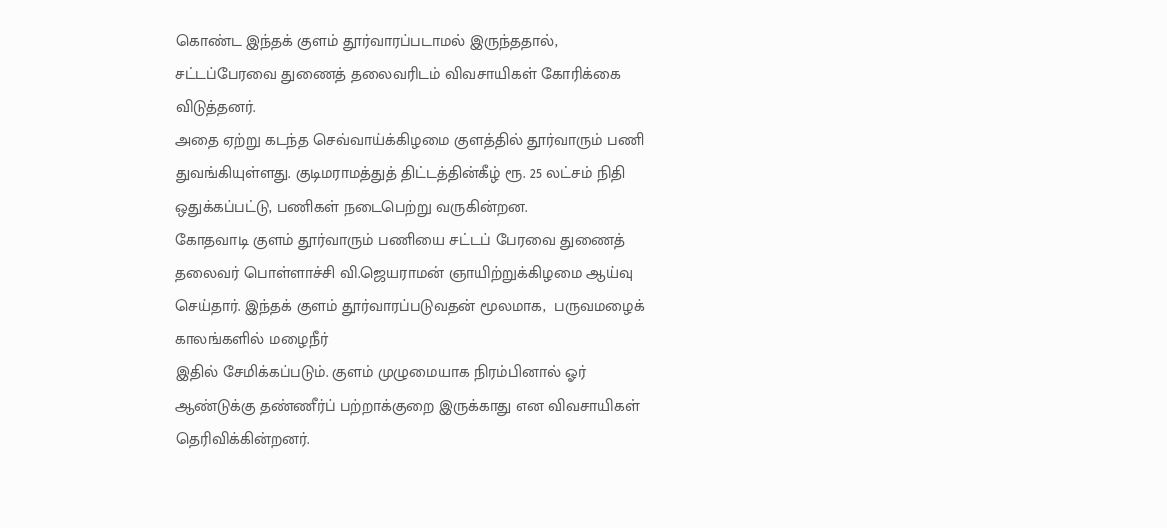கொண்ட இந்தக் குளம் தூர்வாரப்படாமல் இருந்ததால், சட்டப்பேரவை துணைத் தலைவரிடம் விவசாயிகள் கோரிக்கை விடுத்தனர்.
அதை ஏற்று கடந்த செவ்வாய்க்கிழமை குளத்தில் தூர்வாரும் பணி துவங்கியுள்ளது. குடிமராமத்துத் திட்டத்தின்கீழ் ரூ. 25 லட்சம் நிதி ஒதுக்கப்பட்டு, பணிகள் நடைபெற்று வருகின்றன.
கோதவாடி குளம் தூர்வாரும் பணியை சட்டப் பேரவை துணைத் தலைவர் பொள்ளாச்சி வி.ஜெயராமன் ஞாயிற்றுக்கிழமை ஆய்வு செய்தார். இந்தக் குளம் தூர்வாரப்படுவதன் மூலமாக,  பருவமழைக் காலங்களில் மழைநீர்
இதில் சேமிக்கப்படும். குளம் முழுமையாக நிரம்பினால் ஓர் ஆண்டுக்கு தண்ணீர்ப் பற்றாக்குறை இருக்காது என விவசாயிகள் தெரிவிக்கின்றனர்.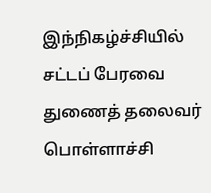இந்நிகழ்ச்சியில் சட்டப் பேரவை துணைத் தலைவர் பொள்ளாச்சி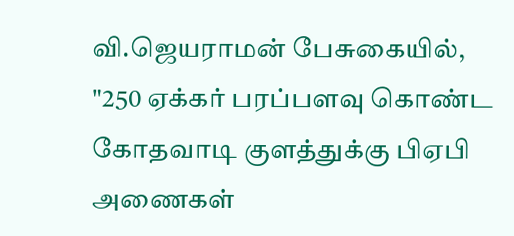வி.ஜெயராமன் பேசுகையில், "250 ஏக்கர் பரப்பளவு கொண்ட கோதவாடி குளத்துக்கு பிஏபி அணைகள்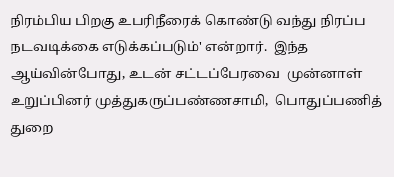நிரம்பிய பிறகு உபரிநீரைக் கொண்டு வந்து நிரப்ப நடவடிக்கை எடுக்கப்படும்' என்றார்.  இந்த ஆய்வின்போது, உடன் சட்டப்பேரவை  முன்னாள்  உறுப்பினர் முத்துகருப்பண்ணசாமி,  பொதுப்பணித் துறை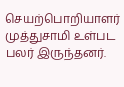செயற்பொறியாளர் முத்துசாமி உள்பட பலர் இருந்தனர்.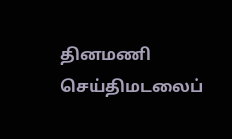தினமணி செய்திமடலைப்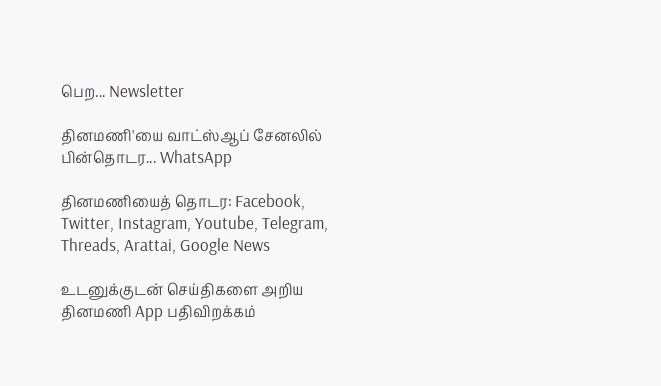பெற... Newsletter

தினமணி'யை வாட்ஸ்ஆப் சேனலில் பின்தொடர... WhatsApp

தினமணியைத் தொடர: Facebook, Twitter, Instagram, Youtube, Telegram, Threads, Arattai, Google News

உடனுக்குடன் செய்திகளை அறிய தினமணி App பதிவிறக்கம்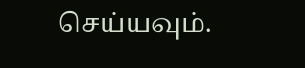செய்யவும்.